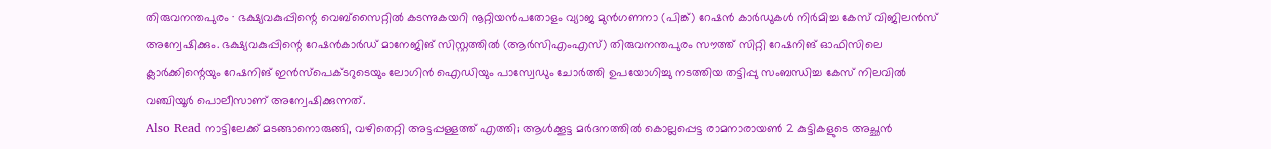തിരുവനന്തപുരം ∙ ഭക്ഷ്യവകുപ്പിന്റെ വെബ്സൈറ്റിൽ കടന്നുകയറി നൂറ്റിയൻപതോളം വ്യാജ മുൻഗണനാ (പിങ്ക്) റേഷൻ കാർഡുകൾ നിർമിച്ച കേസ് വിജിലൻസ് അന്വേഷിക്കും. ഭക്ഷ്യവകുപ്പിന്റെ റേഷൻകാർഡ് മാനേജിങ് സിസ്റ്റത്തിൽ (ആർസിഎംഎസ്) തിരുവനന്തപുരം സൗത്ത് സിറ്റി റേഷനിങ് ഓഫിസിലെ ക്ലാർക്കിന്റെയും റേഷനിങ് ഇൻസ്പെക്ടറുടെയും ലോഗിൻ ഐഡിയും പാസ്വേഡും ചോർത്തി ഉപയോഗിച്ചു നടത്തിയ തട്ടിപ്പു സംബന്ധിച്ച കേസ് നിലവിൽ വഞ്ചിയൂർ പൊലീസാണ് അന്വേഷിക്കുന്നത്.
Also Read നാട്ടിലേക്ക് മടങ്ങാനൊരുങ്ങി, വഴിതെറ്റി അട്ടപ്പള്ളത്ത് എത്തി; ആൾക്കൂട്ട മർദനത്തിൽ കൊല്ലപ്പെട്ട രാമനാരായൺ 2 കുട്ടികളുടെ അച്ഛൻ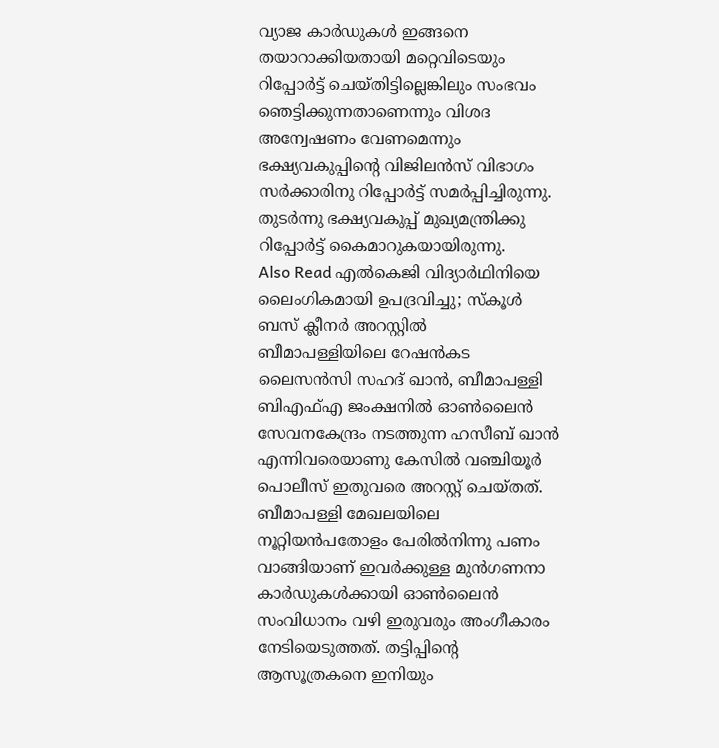വ്യാജ കാർഡുകൾ ഇങ്ങനെ തയാറാക്കിയതായി മറ്റെവിടെയും റിപ്പോർട്ട് ചെയ്തിട്ടില്ലെങ്കിലും സംഭവം ഞെട്ടിക്കുന്നതാണെന്നും വിശദ അന്വേഷണം വേണമെന്നും ഭക്ഷ്യവകുപ്പിന്റെ വിജിലൻസ് വിഭാഗം സർക്കാരിനു റിപ്പോർട്ട് സമർപ്പിച്ചിരുന്നു. തുടർന്നു ഭക്ഷ്യവകുപ്പ് മുഖ്യമന്ത്രിക്കു റിപ്പോർട്ട് കൈമാറുകയായിരുന്നു.
Also Read എൽകെജി വിദ്യാർഥിനിയെ ലൈംഗികമായി ഉപദ്രവിച്ചു; സ്കൂൾ ബസ് ക്ലീനർ അറസ്റ്റിൽ
ബീമാപള്ളിയിലെ റേഷൻകട ലൈസൻസി സഹദ് ഖാൻ, ബീമാപള്ളി ബിഎഫ്എ ജംക്ഷനിൽ ഓൺലൈൻ സേവനകേന്ദ്രം നടത്തുന്ന ഹസീബ് ഖാൻ എന്നിവരെയാണു കേസിൽ വഞ്ചിയൂർ പൊലീസ് ഇതുവരെ അറസ്റ്റ് ചെയ്തത്. ബീമാപള്ളി മേഖലയിലെ നൂറ്റിയൻപതോളം പേരിൽനിന്നു പണം വാങ്ങിയാണ് ഇവർക്കുള്ള മുൻഗണനാ കാർഡുകൾക്കായി ഓൺലൈൻ സംവിധാനം വഴി ഇരുവരും അംഗീകാരം നേടിയെടുത്തത്. തട്ടിപ്പിന്റെ ആസൂത്രകനെ ഇനിയും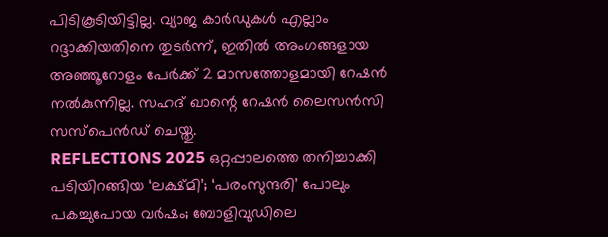പിടികൂടിയിട്ടില്ല. വ്യാജ കാർഡുകൾ എല്ലാം റദ്ദാക്കിയതിനെ തുടർന്ന്, ഇതിൽ അംഗങ്ങളായ അഞ്ഞൂറോളം പേർക്ക് 2 മാസത്തോളമായി റേഷൻ നൽകുന്നില്ല. സഹദ് ഖാന്റെ റേഷൻ ലൈസൻസി സസ്പെൻഡ് ചെയ്തു.
REFLECTIONS 2025 ഒറ്റപ്പാലത്തെ തനിച്ചാക്കി പടിയിറങ്ങിയ ‘ലക്ഷ്മി’; ‘പരംസുന്ദരി’ പോലും പകച്ചുപോയ വർഷം; ബോളിവുഡിലെ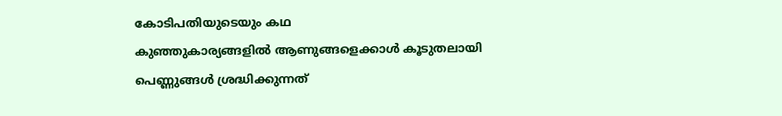കോടിപതിയുടെയും കഥ
കുഞ്ഞുകാര്യങ്ങളിൽ ആണുങ്ങളെക്കാൾ കൂടുതലായി പെണ്ണുങ്ങൾ ശ്രദ്ധിക്കുന്നത്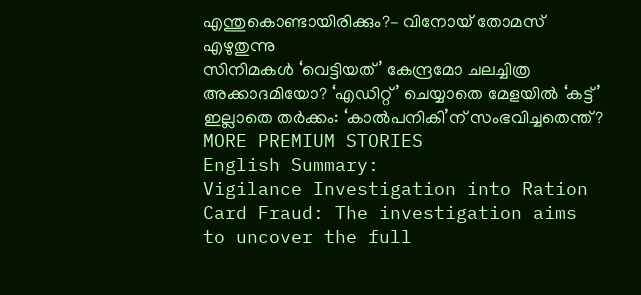എന്തുകൊണ്ടായിരിക്കും?– വിനോയ് തോമസ് എഴുതുന്നു
സിനിമകൾ ‘വെട്ടിയത്’ കേന്ദ്രമോ ചലച്ചിത്ര അക്കാദമിയോ? ‘എഡിറ്റ്’ ചെയ്യാതെ മേളയിൽ ‘കട്ട്’ ഇല്ലാതെ തർക്കം: ‘കാൽപനികി’ന് സംഭവിച്ചതെന്ത്?
MORE PREMIUM STORIES
English Summary:
Vigilance Investigation into Ration Card Fraud: The investigation aims to uncover the full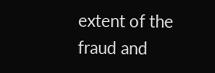extent of the fraud and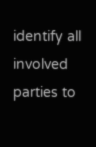identify all involved parties to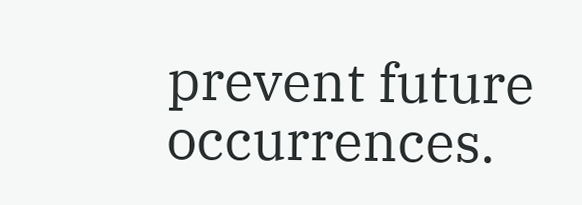prevent future occurrences.